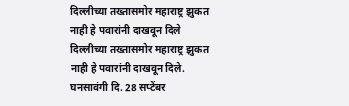दिल्लीच्या तख्तासमोर महाराष्ट्र झुकत नाही हे पवारांनी दाखवून दिले
दिल्लीच्या तख्तासमोर महाराष्ट्र झुकत नाही हे पवारांनी दाखवून दिले.
घनसावंगी दि. 28 सप्टेंबर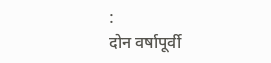:
दोन वर्षापूर्वी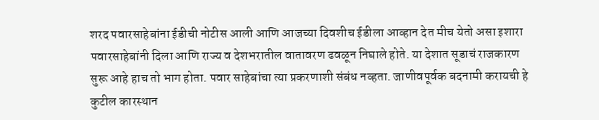शरद पवारसाहेबांना ईडीची नोटीस आली आणि आजच्या दिवशीच ईडीला आव्हान देत मीच येतो असा इशारा पवारसाहेबांनी दिला आणि राज्य व देशभरातील वातावरण ढवळून निघाले होते. या देशात सूडाचं राजकारण सुरू आहे हाच तो भाग होता. पवार साहेबांचा त्या प्रकरणाशी संबंध नव्हता. जाणीवपूर्वक बदनामी करायची हे कुटील कारस्थान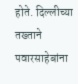होते. दिल्लीच्या तख्ताने पवारसाहेबांना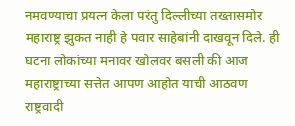नमवण्याचा प्रयत्न केला परंतु दिल्लीच्या तख्तासमोर महाराष्ट्र झुकत नाही हे पवार साहेबांनी दाखवून दिले. ही घटना लोकांच्या मनावर खोलवर बसली की आज महाराष्ट्राच्या सत्तेत आपण आहोत याची आठवण राष्ट्रवादी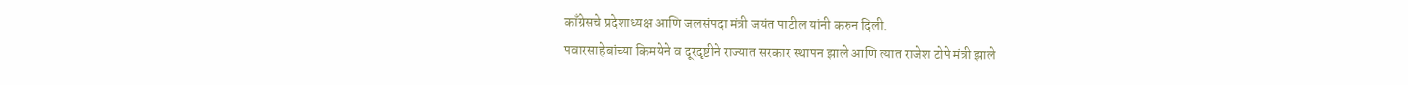काँग्रेसचे प्रदेशाध्यक्ष आणि जलसंपदा मंत्री जयंत पाटील यांनी करुन दिली.
पवारसाहेबांच्या किमयेने व दूरदृष्टीने राज्यात सरकार स्थापन झाले आणि त्यात राजेश टोपे मंत्री झाले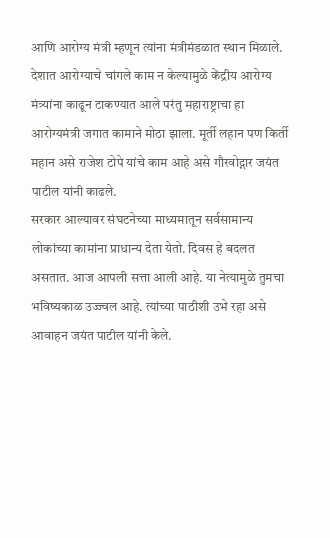आणि आरोग्य मंत्री म्हणून त्यांना मंत्रीमंडळात स्थान मिळाले.
देशात आरोग्याचे चांगले काम न केल्यामुळे केंद्रीय आरोग्य मंत्र्यांना काढून टाकण्यात आले परंतु महाराष्ट्राचा हा आरोग्यमंत्री जगात कामाने मोठा झाला. मूर्ती लहान पण किर्ती महान असे राजेश टोपे यांचे काम आहे असे गौरवोद्गार जयंत पाटील यांनी काढले.
सरकार आल्यावर संघटनेच्या माध्यमातून सर्वसामान्य लोकांच्या कामांना प्राधान्य देता येतो. दिवस हे बदलत असतात. आज आपली सत्ता आली आहे. या नेत्यामुळे तुमचा भविष्यकाळ उज्ज्वल आहे. त्यांच्या पाठीशी उभे रहा असे आवाहन जयंत पाटील यांनी केले.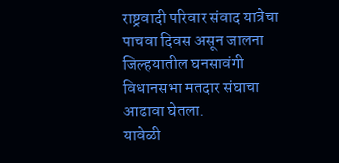राष्ट्रवादी परिवार संवाद यात्रेचा पाचवा दिवस असून जालना जिल्हयातील घनसावंगी विधानसभा मतदार संघाचा आढावा घेतला.
यावेळी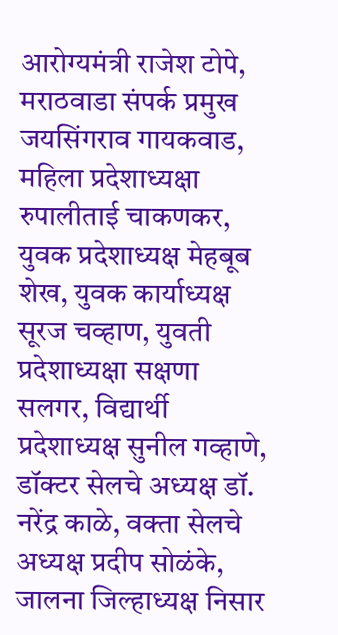आरोग्यमंत्री राजेश टोपे, मराठवाडा संपर्क प्रमुख जयसिंगराव गायकवाड, महिला प्रदेशाध्यक्षा रुपालीताई चाकणकर, युवक प्रदेशाध्यक्ष मेहबूब शेख, युवक कार्याध्यक्ष सूरज चव्हाण, युवती प्रदेशाध्यक्षा सक्षणा सलगर, विद्यार्थी प्रदेशाध्यक्ष सुनील गव्हाणे, डॉक्टर सेलचे अध्यक्ष डॉ. नरेंद्र काळे, वक्ता सेलचे अध्यक्ष प्रदीप सोळंके, जालना जिल्हाध्यक्ष निसार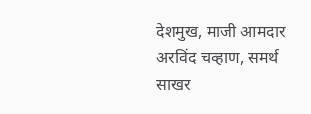देशमुख, माजी आमदार अरविंद चव्हाण, समर्थ साखर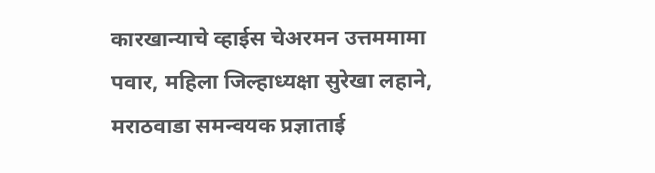कारखान्याचे व्हाईस चेअरमन उत्तममामा पवार, महिला जिल्हाध्यक्षा सुरेखा लहाने, मराठवाडा समन्वयक प्रज्ञाताई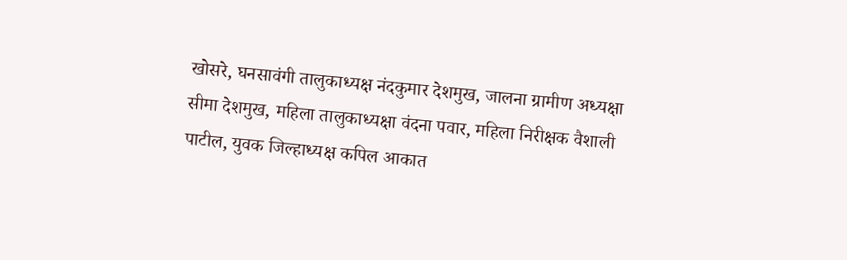खोसरे, घनसावंगी तालुकाध्यक्ष नंदकुमार देशमुख, जालना ग्रामीण अध्यक्षा सीमा देशमुख, महिला तालुकाध्यक्षा वंदना पवार, महिला निरीक्षक वैशाली पाटील, युवक जिल्हाध्यक्ष कपिल आकात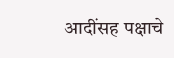आदींसह पक्षाचे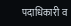पदाधिकारी व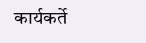कार्यकर्ते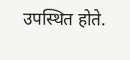उपस्थित होते.